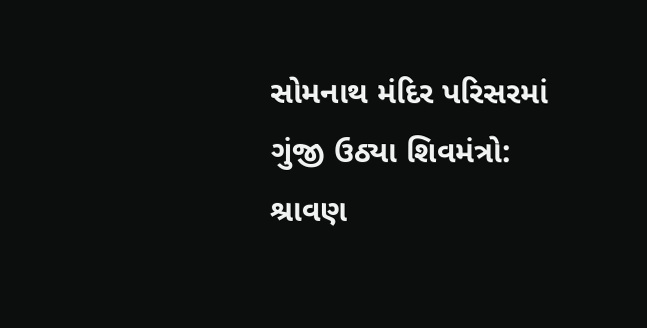સોમનાથ મંદિર પરિસરમાં ગુંજી ઉઠ્યા શિવમંત્રો: શ્રાવણ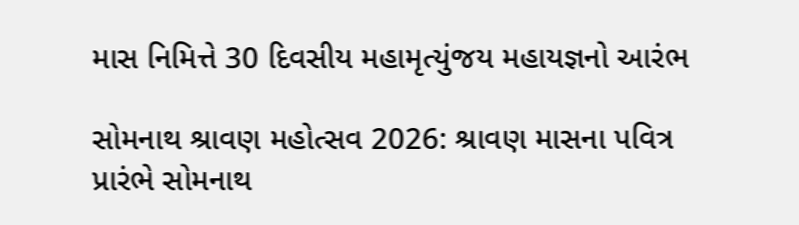માસ નિમિત્તે 30 દિવસીય મહામૃત્યુંજય મહાયજ્ઞનો આરંભ

સોમનાથ શ્રાવણ મહોત્સવ 2026: શ્રાવણ માસના પવિત્ર પ્રારંભે સોમનાથ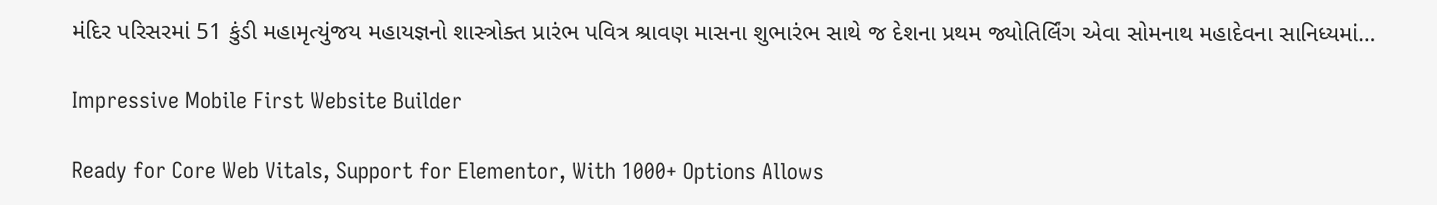મંદિર પરિસરમાં 51 કુંડી મહામૃત્યુંજય મહાયજ્ઞનો શાસ્ત્રોક્ત પ્રારંભ પવિત્ર શ્રાવણ માસના શુભારંભ સાથે જ દેશના પ્રથમ જ્યોતિર્લિંગ એવા સોમનાથ મહાદેવના સાનિધ્યમાં…

Impressive Mobile First Website Builder

Ready for Core Web Vitals, Support for Elementor, With 1000+ Options Allows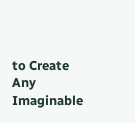to Create Any Imaginable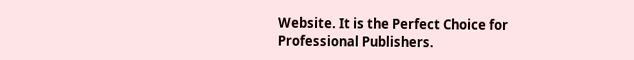Website. It is the Perfect Choice for Professional Publishers.